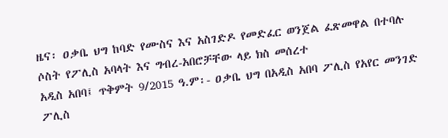ዜና፡ ዐቃቤ ህግ ከባድ የሙስና እና አስገድዶ የመድፈር ወንጀል ፈጽመዋል በተባሉ ሶስት የፖሊስ አባላት እና ግብረ-አበሮቻቸው ላይ ክስ መሰረተ
አዲስ አበባ፤ ጥቅምት 9/2015 ዓ.ም፡- ዐቃቤ ህግ በአዲስ አበባ ፖሊስ የአየር መንገድ ፖሊስ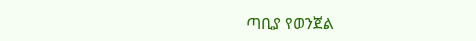ጣቢያ የወንጀል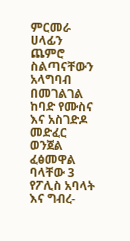ምርመራ ሀላፊን ጨምሮ ስልጣናቸውን አላግባብ በመገልገል ከባድ የሙስና እና አስገድዶ መድፈር ወንጀል ፈፅመዋል ባላቸው 3 የፖሊስ አባላት እና ግብረ-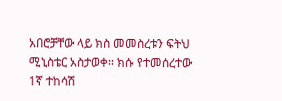አበሮቻቸው ላይ ክስ መመስረቱን ፍትህ ሚኒስቴር አስታወቀ፡፡ ክሱ የተመሰረተው 1ኛ ተከሳሽ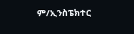ም/ኢንስፔክተር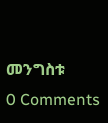መንግስቱ
0 Comments